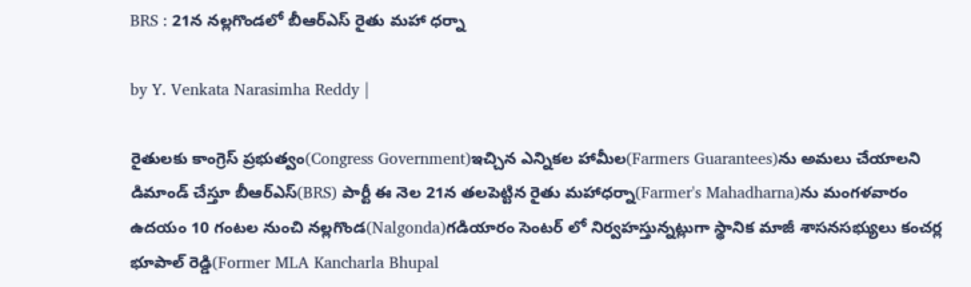BRS : 21న నల్లగొండలో బీఆర్ఎస్ రైతు మహా ధర్నా

by Y. Venkata Narasimha Reddy |

రైతులకు కాంగ్రెస్ ప్రభుత్వం(Congress Government)ఇచ్చిన ఎన్నికల హామీల(Farmers Guarantees)ను అమలు చేయాలని డిమాండ్ చేస్తూ బీఆర్ఎస్(BRS) పార్టీ ఈ నెల 21న తలపెట్టిన రైతు మహాధర్నా(Farmer's Mahadharna)ను మంగళవారం ఉదయం 10 గంటల నుంచి నల్లగొండ(Nalgonda)గడియారం సెంటర్ లో నిర్వహస్తున్నట్లుగా స్థానిక మాజీ శాసనసభ్యులు కంచర్ల భూపాల్ రెడ్డి(Former MLA Kancharla Bhupal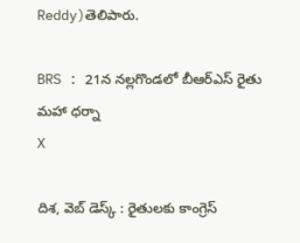Reddy)తెలిపారు.

BRS : 21న నల్లగొండలో బీఆర్ఎస్ రైతు మహా ధర్నా
X

దిశ, వెబ్ డెస్క్ : రైతులకు కాంగ్రెస్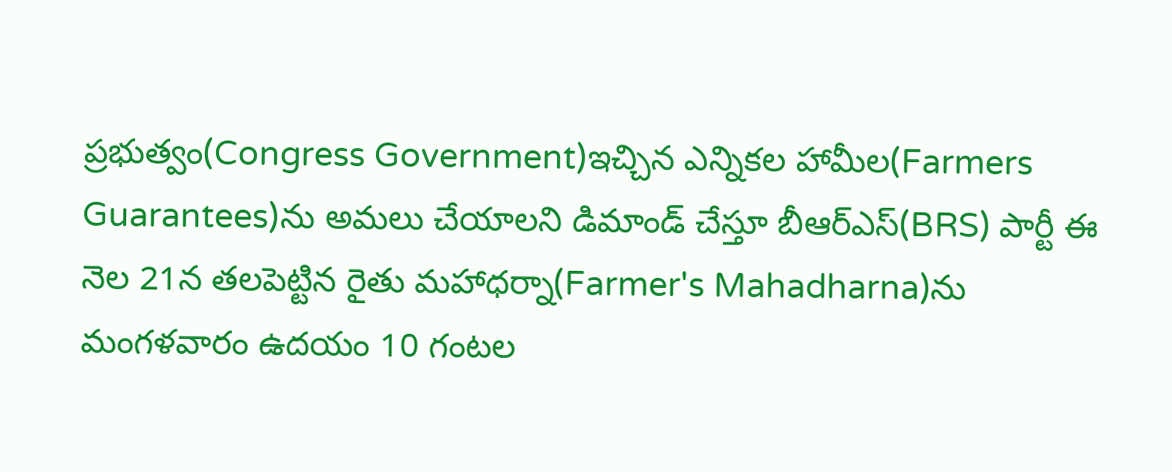ప్రభుత్వం(Congress Government)ఇచ్చిన ఎన్నికల హామీల(Farmers Guarantees)ను అమలు చేయాలని డిమాండ్ చేస్తూ బీఆర్ఎస్(BRS) పార్టీ ఈ నెల 21న తలపెట్టిన రైతు మహాధర్నా(Farmer's Mahadharna)ను మంగళవారం ఉదయం 10 గంటల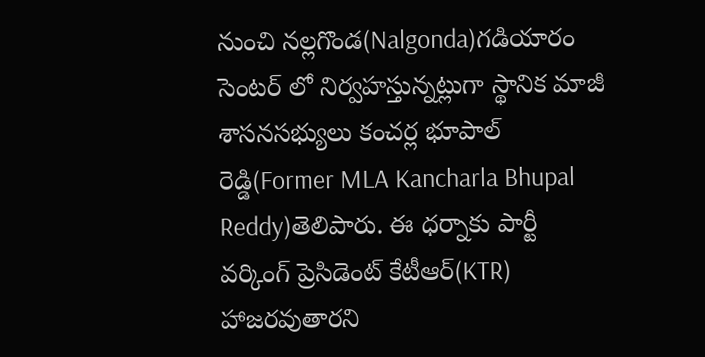నుంచి నల్లగొండ(Nalgonda)గడియారం సెంటర్ లో నిర్వహస్తున్నట్లుగా స్థానిక మాజీ శాసనసభ్యులు కంచర్ల భూపాల్ రెడ్డి(Former MLA Kancharla Bhupal Reddy)తెలిపారు. ఈ ధర్నాకు పార్టీ వర్కింగ్ ప్రెసిడెంట్ కేటీఆర్(KTR) హాజరవుతారని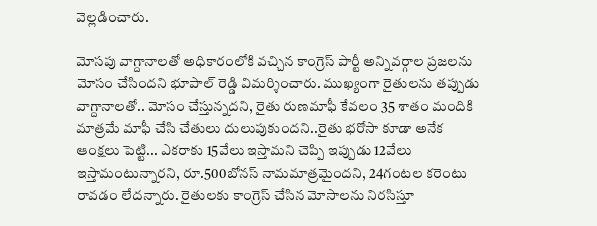వెల్లడించారు.

మోసపు వాగ్దానాలతో అధికారంలోకి వచ్చిన కాంగ్రెస్ పార్టీ అన్నివర్గాల ప్రజలను మోసం చేసిందని భూపాల్ రెడ్డి విమర్శించారు. ముఖ్యంగా రైతులను తప్పుడు వాగ్దానాలతో.. మోసం చేస్తున్నదని, రైతు రుణమాఫీ కేవలం 35 శాతం మందికి మాత్రమే మాఫీ చేసి చేతులు దులుపుకుందని..రైతు భరోసా కూడా అనేక ఆంక్షలు పెట్టి... ఎకరాకు 15వేలు ఇస్తామని చెప్పి ఇప్పుడు 12వేలు ఇస్తామంటున్నారని, రూ.500బోనస్ నామమాత్రమైందని, 24గంటల కరెంటు రావడం లేదన్నారు. రైతులకు కాంగ్రెస్ చేసిన మోసాలను నిరసిస్తూ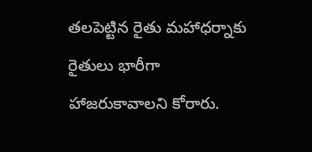తలపెట్టిన రైతు మహాధర్నాకు రైతులు భారీగా హాజరుకావాలని కోరారు.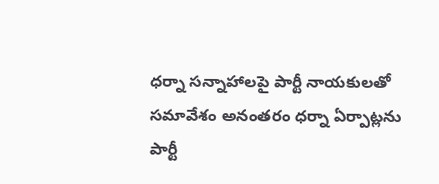ధర్నా సన్నాహాలపై పార్టీ నాయకులతో సమావేశం అనంతరం ధర్నా ఏర్పాట్లను పార్టీ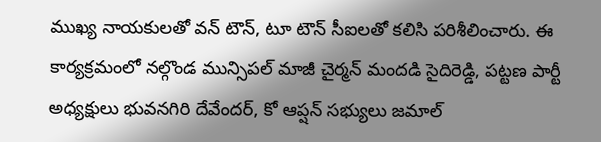ముఖ్య నాయకులతో వన్ టౌన్, టూ టౌన్ సీఐలతో కలిసి పరిశీలించారు. ఈ కార్యక్రమంలో నల్గొండ మున్సిపల్ మాజీ చైర్మన్ మందడి సైదిరెడ్డి, పట్టణ పార్టీ అధ్యక్షులు భువనగిరి దేవేందర్, కో ఆప్షన్ సభ్యులు జమాల్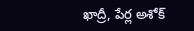ఖాద్రీ, పేర్ల అశోక్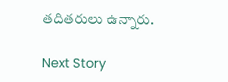తదితరులు ఉన్నారు.

Next Story